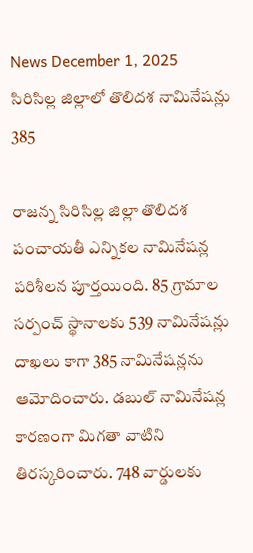News December 1, 2025
సిరిసిల్ల జిల్లాలో తొలిదశ నామినేషన్లు 385

రాజన్న సిరిసిల్ల జిల్లా తొలిదశ పంచాయతీ ఎన్నికల నామినేషన్ల పరిశీలన పూర్తయింది. 85 గ్రామాల సర్పంచ్ స్థానాలకు 539 నామినేషన్లు దాఖలు కాగా 385 నామినేషన్లను ఆమోదించారు. డబుల్ నామినేషన్ల కారణంగా మిగతా వాటిని తిరస్కరించారు. 748 వార్డులకు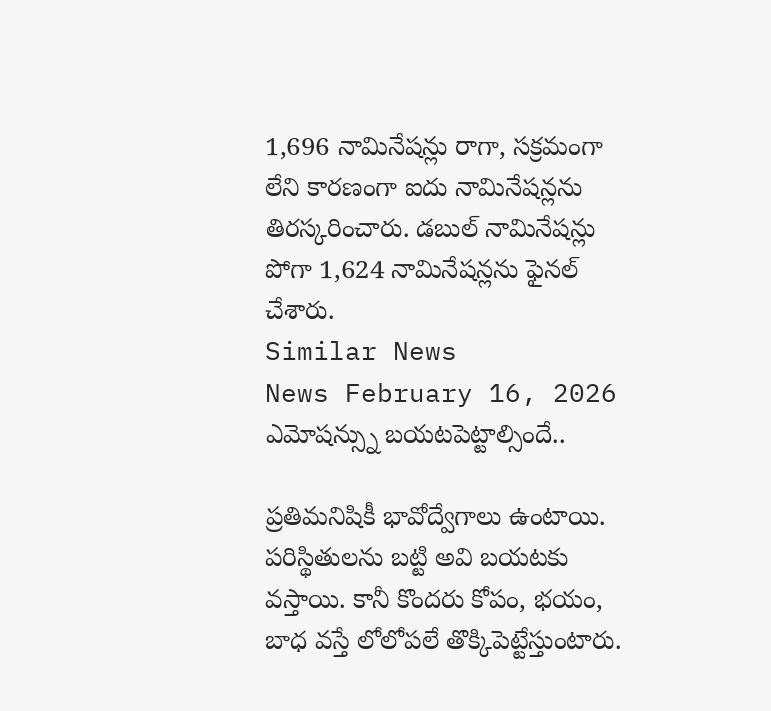1,696 నామినేషన్లు రాగా, సక్రమంగా లేని కారణంగా ఐదు నామినేషన్లను తిరస్కరించారు. డబుల్ నామినేషన్లు పోగా 1,624 నామినేషన్లను ఫైనల్ చేశారు.
Similar News
News February 16, 2026
ఎమోషన్స్ను బయటపెట్టాల్సిందే..

ప్రతిమనిషికీ భావోద్వేగాలు ఉంటాయి. పరిస్థితులను బట్టి అవి బయటకు వస్తాయి. కానీ కొందరు కోపం, భయం, బాధ వస్తే లోలోపలే తొక్కిపెట్టేస్తుంటారు.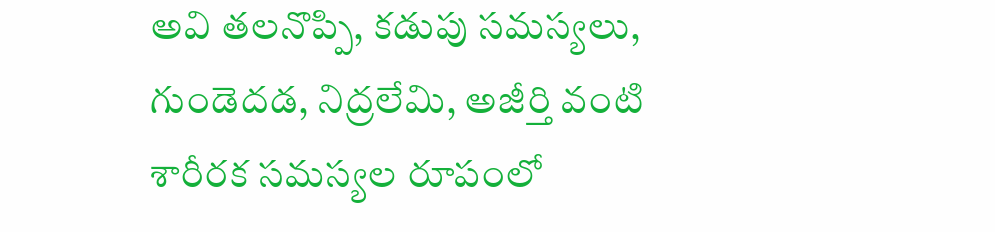అవి తలనొప్పి, కడుపు సమస్యలు, గుండెదడ, నిద్రలేమి, అజీర్తి వంటి శారీరక సమస్యల రూపంలో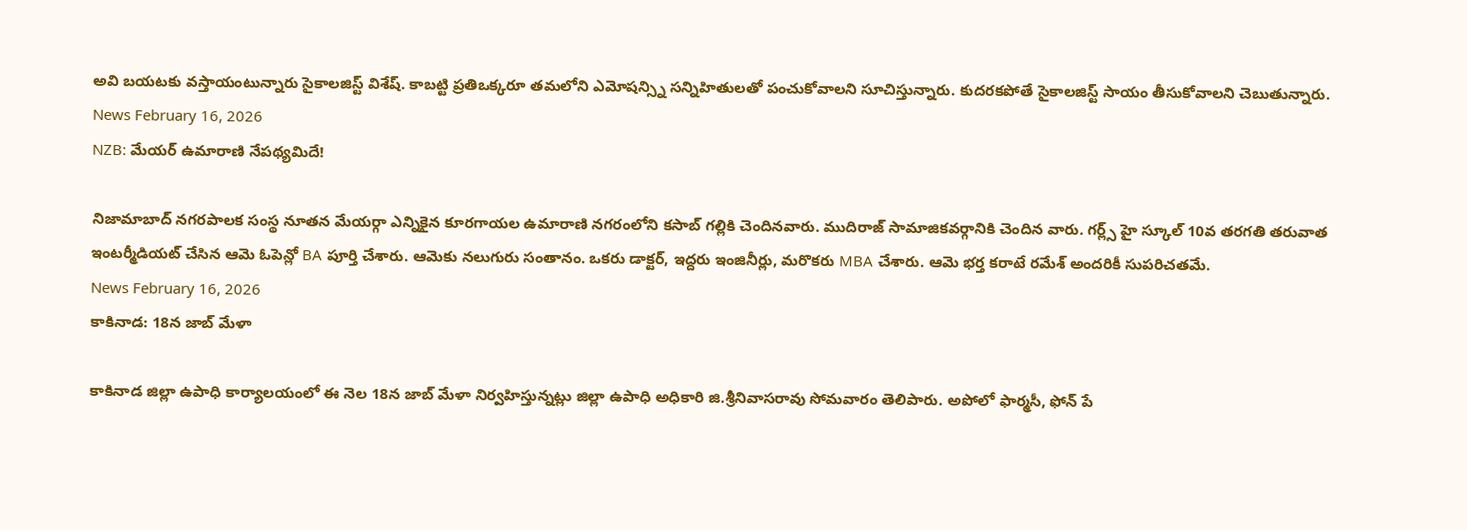అవి బయటకు వస్తాయంటున్నారు సైకాలజిస్ట్ విశేష్. కాబట్టి ప్రతిఒక్కరూ తమలోని ఎమోషన్స్ని సన్నిహితులతో పంచుకోవాలని సూచిస్తున్నారు. కుదరకపోతే సైకాలజిస్ట్ సాయం తీసుకోవాలని చెబుతున్నారు.
News February 16, 2026
NZB: మేయర్ ఉమారాణి నేపథ్యమిదే!

నిజామాబాద్ నగరపాలక సంస్థ నూతన మేయర్గా ఎన్నికైన కూరగాయల ఉమారాణి నగరంలోని కసాబ్ గల్లికి చెందినవారు. ముదిరాజ్ సామాజికవర్గానికి చెందిన వారు. గర్ల్స్ హై స్కూల్ 10వ తరగతి తరువాత ఇంటర్మీడియట్ చేసిన ఆమె ఓపెన్లో BA పూర్తి చేశారు. ఆమెకు నలుగురు సంతానం. ఒకరు డాక్టర్, ఇద్దరు ఇంజినీర్లు, మరొకరు MBA చేశారు. ఆమె భర్త కరాటే రమేశ్ అందరికీ సుపరిచతమే.
News February 16, 2026
కాకినాడ: 18న జాబ్ మేళా

కాకినాడ జిల్లా ఉపాధి కార్యాలయంలో ఈ నెల 18న జాబ్ మేళా నిర్వహిస్తున్నట్లు జిల్లా ఉపాధి అధికారి జి.శ్రీనివాసరావు సోమవారం తెలిపారు. అపోలో ఫార్మసీ, ఫోన్ పే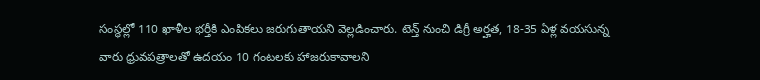సంస్థల్లో 110 ఖాళీల భర్తీకి ఎంపికలు జరుగుతాయని వెల్లడించారు. టెన్త్ నుంచి డిగ్రీ అర్హత, 18-35 ఏళ్ల వయసున్న వారు ధ్రువపత్రాలతో ఉదయం 10 గంటలకు హాజరుకావాలని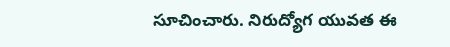సూచించారు. నిరుద్యోగ యువత ఈ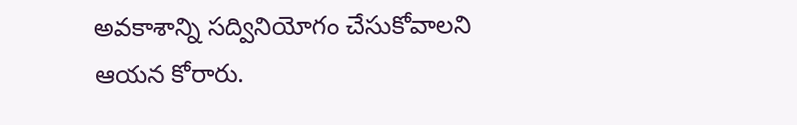అవకాశాన్ని సద్వినియోగం చేసుకోవాలని ఆయన కోరారు.